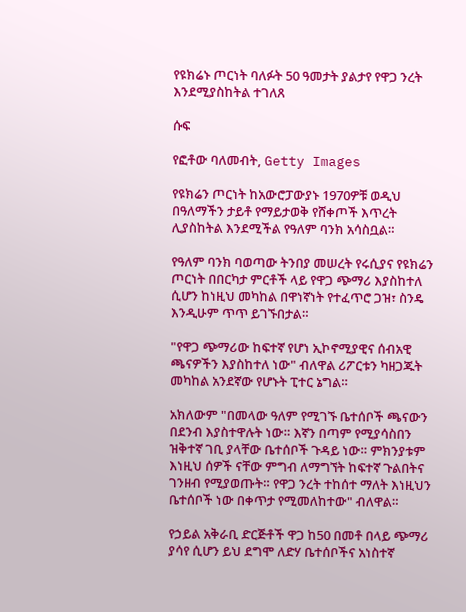የዩክሬኑ ጦርነት ባለፉት 50 ዓመታት ያልታየ የዋጋ ንረት እንደሚያስከትል ተገለጸ

ሱፍ

የፎቶው ባለመብት, Getty Images

የዩክሬን ጦርነት ከአውሮፓውያኑ 1970ዎቹ ወዲህ በዓለማችን ታይቶ የማይታወቅ የሸቀጦች እጥረት ሊያስከትል እንደሚችል የዓለም ባንክ አሳስቧል።

የዓለም ባንክ ባወጣው ትንበያ መሠረት የሩሲያና የዩክሬን ጦርነት በበርካታ ምርቶች ላይ የዋጋ ጭማሪ እያስከተለ ሲሆን ከነዚህ መካከል በዋነኛነት የተፈጥሮ ጋዝ፣ ስንዴ እንዲሁም ጥጥ ይገኙበታል።

"የዋጋ ጭማሪው ከፍተኛ የሆነ ኢኮኖሚያዊና ሰብአዊ ጫናዎችን እያስከተለ ነው" ብለዋል ሪፖርቱን ካዘጋጁት መካከል አንደኛው የሆኑት ፒተር ኔግል።

አክለውም "በመላው ዓለም የሚገኙ ቤተሰቦች ጫናውን በደንብ እያስተዋሉት ነው። እኛን በጣም የሚያሳስበን ዝቅተኛ ገቢ ያላቸው ቤተሰቦች ጉዳይ ነው። ምክንያቱም እነዚህ ሰዎች ናቸው ምግብ ለማግኘት ከፍተኛ ጉልበትና ገንዘብ የሚያወጡት። የዋጋ ንረት ተከሰተ ማለት እነዚህን ቤተሰቦች ነው በቀጥታ የሚመለከተው" ብለዋል።

የኃይል አቅራቢ ድርጅቶች ዋጋ ከ50 በመቶ በላይ ጭማሪ ያሳየ ሲሆን ይህ ደግሞ ለድሃ ቤተሰቦችና አነስተኛ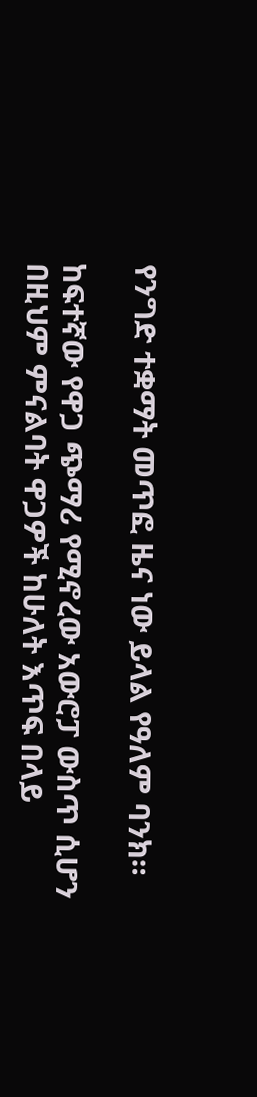የንግድ ተቋማት መጥፎ ዜና ነው ይላል የዓለም ባንክ።

ከፍተኛው የዋጋ ጭማሪ የሚኖረው አውሮፓ ውስጥ ሲሆን በዚህም ምናልባት ዋጋዎች ከሁለት እጥፍ በላይ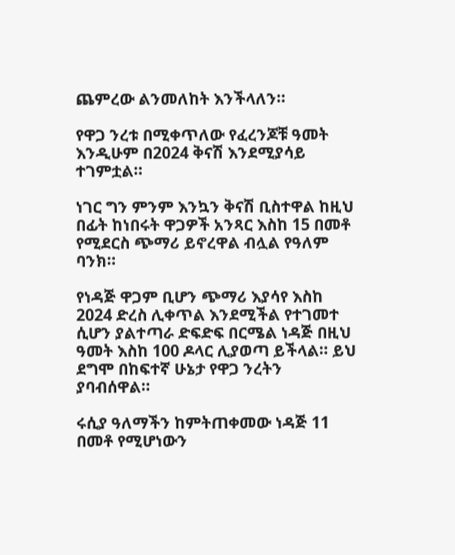ጨምረው ልንመለከት እንችላለን።

የዋጋ ንረቱ በሚቀጥለው የፈረንጆቹ ዓመት እንዲሁም በ2024 ቅናሽ እንደሚያሳይ ተገምቷል።

ነገር ግን ምንም እንኳን ቅናሽ ቢስተዋል ከዚህ በፊት ከነበሩት ዋጋዎች አንጻር እስከ 15 በመቶ የሚደርስ ጭማሪ ይኖረዋል ብሏል የዓለም ባንክ።

የነዳጅ ዋጋም ቢሆን ጭማሪ እያሳየ እስከ 2024 ድረስ ሊቀጥል እንደሚችል የተገመተ ሲሆን ያልተጣራ ድፍድፍ በርሜል ነዳጅ በዚህ ዓመት እስከ 100 ዶላር ሊያወጣ ይችላል። ይህ ደግሞ በከፍተኛ ሁኔታ የዋጋ ንረትን ያባብሰዋል።

ሩሲያ ዓለማችን ከምትጠቀመው ነዳጅ 11 በመቶ የሚሆነውን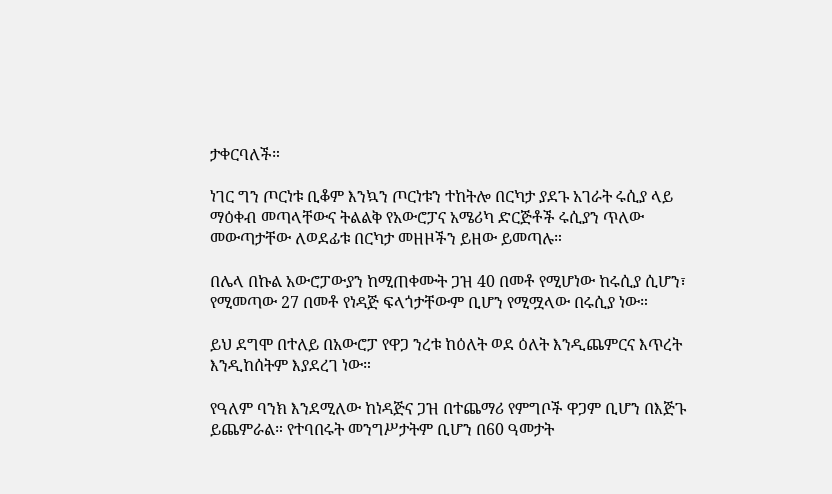ታቀርባለች።

ነገር ግን ጦርነቱ ቢቆም እንኳን ጦርነቱን ተከትሎ በርካታ ያደጉ አገራት ሩሲያ ላይ ማዕቀብ መጣላቸውና ትልልቅ የአውሮፓና አሜሪካ ድርጅቶች ሩሲያን ጥለው መውጣታቸው ለወደፊቱ በርካታ መዘዞችን ይዘው ይመጣሉ።

በሌላ በኩል አውሮፓውያን ከሚጠቀሙት ጋዝ 40 በመቶ የሚሆነው ከሩሲያ ሲሆን፣ የሚመጣው 27 በመቶ የነዳጅ ፍላጎታቸውም ቢሆን የሚሟላው በሩሲያ ነው።

ይህ ደግሞ በተለይ በአውሮፓ የዋጋ ንረቱ ከዕለት ወደ ዕለት እንዲጨምርና እጥረት እንዲከሰትም እያደረገ ነው።

የዓለም ባንክ እንደሚለው ከነዳጅና ጋዝ በተጨማሪ የምግቦች ዋጋም ቢሆን በእጅጉ ይጨምራል። የተባበሩት መንግሥታትም ቢሆን በ60 ዓመታት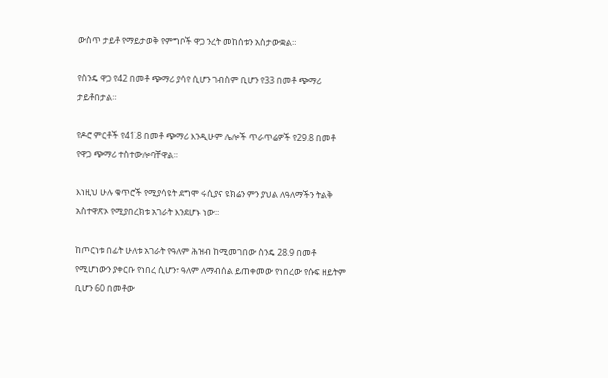ውስጥ ታይቶ የማይታወቅ የምግቦች ዋጋ ንረት መከሰቱን አስታውቋል።

የስንዴ ዋጋ የ42 በመቶ ጭማሪ ያሳየ ሲሆን ገብስም ቢሆን የ33 በመቶ ጭማሪ ታይቶበታል።

የዶሮ ምርቶች የ41̇.8 በመቶ ጭማሪ እንዲሁም ሌሎች ጥራጥሬዎች የ29.8 በመቶ የዋጋ ጭማሪ ተስተውሎባቸዋል።

እነዚህ ሁሉ ቁጥሮች የሚያሳዩት ደግሞ ሩሲያና ዩክሬን ምን ያህል ለዓለማችን ትልቅ አስተዋጽኦ የሚያበረክቱ አገራት እንደሆኑ ነው።

ከጦርነቱ በፊት ሁለቱ አገራት የዓለም ሕዝብ ከሚመገበው ስንዴ 28.9 በመቶ የሚሆነውን ያቀርቡ የነበረ ሲሆን፣ ዓለም ለማብሰል ይጠቀመው የነበረው የሱፍ ዘይትም ቢሆን 60 በመቶው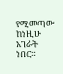የሚመጣው ከነዚሁ አገራት ነበር።